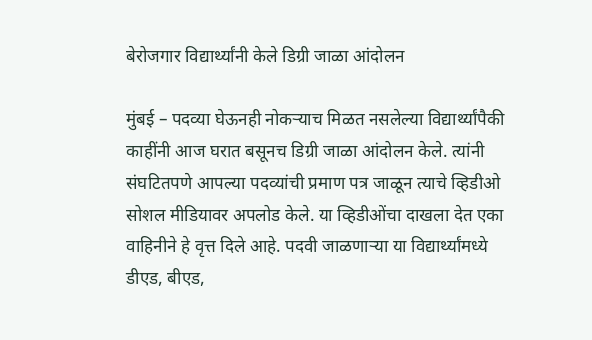बेरोजगार विद्यार्थ्यांनी केले डिग्री जाळा आंदोलन

मुंबई – पदव्या घेऊनही नोकऱ्याच मिळत नसलेल्या विद्यार्थ्यांपैकी काहींनी आज घरात बसूनच डिग्री जाळा आंदोलन केले. त्यांनी संघटितपणे आपल्या पदव्यांची प्रमाण पत्र जाळून त्याचे व्हिडीओ सोशल मीडियावर अपलोड केले. या व्हिडीओंचा दाखला देत एका वाहिनीने हे वृत्त दिले आहे. पदवी जाळणाऱ्या या विद्यार्थ्यांमध्ये डीएड, बीएड,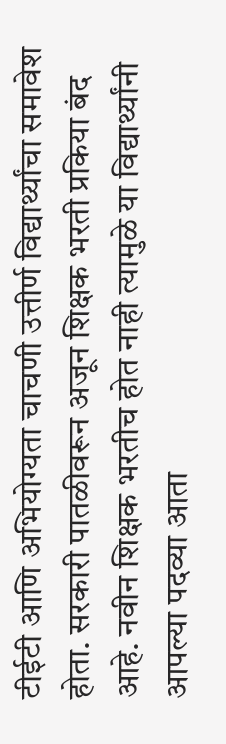टीईटी आणि अभियोग्यता चाचणी उत्तीर्ण विद्यार्थ्यांचा समावेश होता. सरकारी पातळीवरून अजून शिक्षक भरती प्रकिया बंद आहे. नवीन शिक्षक भरतीच होत नाही त्यामुळे या विद्यार्थ्यांनी आपल्या पदव्या आता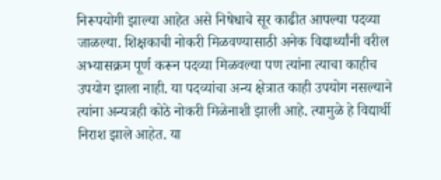निरूपयोगी झाल्या आहेत असे निषेधाचे सूर काढीत आपल्या पदव्या जाळल्या. शिक्षकाची नोकरी मिळवण्यासाठी अनेक विद्यार्थ्यांनी वरील अभ्यासक्रम पूर्ण करून पदव्या मिळवल्या पण त्यांना त्याचा काहीच उपयोग झाला नाही. या पदव्यांचा अन्य क्षेत्रात काही उपयोग नसल्याने त्यांना अन्यत्रही कोठे नोकरी मिळेनाशी झाली आहे. त्यामुळे हे विद्यार्थी निराश झाले आहेत. या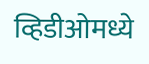व्हिडीओमध्ये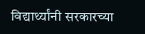विद्यार्थ्यांनी सरकारच्या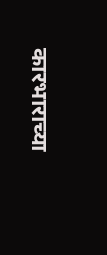कारभाराच्या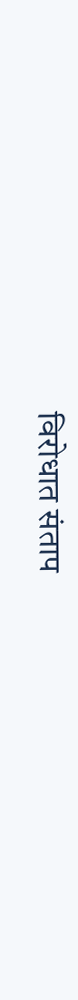विरोधात संताप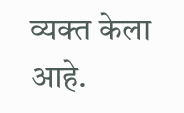व्यक्त केला आहे.